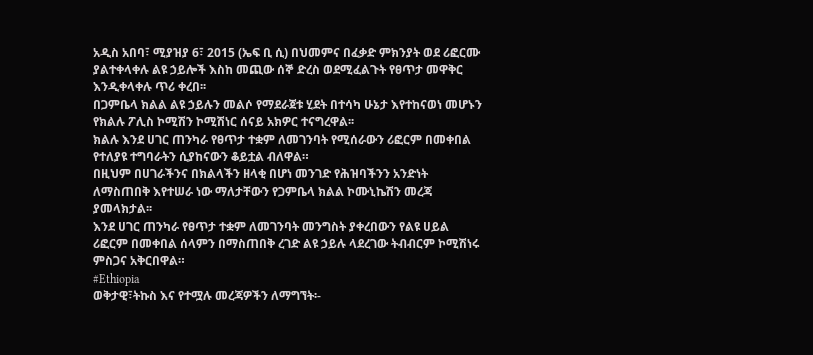አዲስ አበባ፣ ሚያዝያ 6፣ 2015 (ኤፍ ቢ ሲ) በህመምና በፈቃድ ምክንያት ወደ ሪፎርሙ ያልተቀላቀሉ ልዩ ኃይሎች እስከ መጪው ሰኞ ድረስ ወደሚፈልጉት የፀጥታ መዋቅር እንዲቀላቀሉ ጥሪ ቀረበ፡፡
በጋምቤላ ክልል ልዩ ኃይሉን መልሶ የማደራጀቱ ሂደት በተሳካ ሁኔታ እየተከናወነ መሆኑን የክልሉ ፖሊስ ኮሚሽን ኮሚሽነር ሰናይ አክዎር ተናግረዋል፡፡
ክልሉ እንደ ሀገር ጠንካራ የፀጥታ ተቋም ለመገንባት የሚሰራውን ሪፎርም በመቀበል የተለያዩ ተግባራትን ሲያከናውን ቆይቷል ብለዋል።
በዚህም በሀገራችንና በክልላችን ዘላቂ በሆነ መንገድ የሕዝባችንን አንድነት ለማስጠበቅ እየተሠራ ነው ማለታቸውን የጋምቤላ ክልል ኮሙኒኬሽን መረጃ ያመላክታል፡፡
እንደ ሀገር ጠንካራ የፀጥታ ተቋም ለመገንባት መንግስት ያቀረበውን የልዩ ሀይል ሪፎርም በመቀበል ሰላምን በማስጠበቅ ረገድ ልዩ ኃይሉ ላደረገው ትብብርም ኮሚሽነሩ ምስጋና አቅርበዋል።
#Ethiopia
ወቅታዊ፣ትኩስ እና የተሟሉ መረጃዎችን ለማግኘት፡-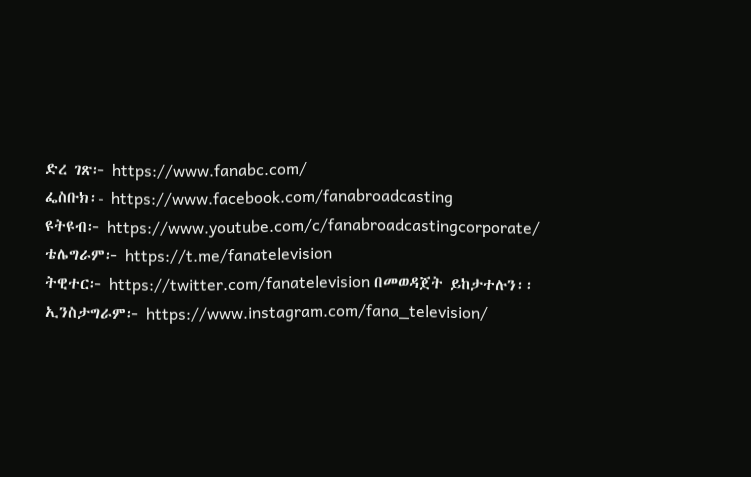ድረ ገጽ፦ https://www.fanabc.com/
ፌስቡክ፡- https://www.facebook.com/fanabroadcasting
ዩትዩብ፦ https://www.youtube.com/c/fanabroadcastingcorporate/
ቴሌግራም፦ https://t.me/fanatelevision
ትዊተር፦ https://twitter.com/fanatelevision በመወዳጀት ይከታተሉን፡፡
ኢንስታግራም፦ https://www.instagram.com/fana_television/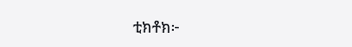ቲክቶክ፦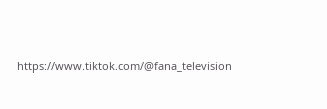https://www.tiktok.com/@fana_television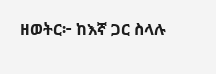ዘወትር፦ ከእኛ ጋር ስላሉ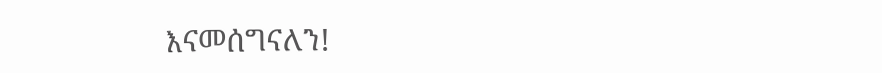እናመሰግናለን!